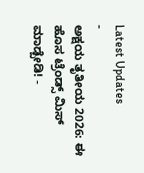Latest Updates
-
ಅಕ್ಷಯ ತೃತೀಯ 2026: ಈ ಹೊಸ ಟ್ರೆಂಡ್ಸ್ ಮಿಸ್ ಮಾಡ್ಬೇಡಿ! -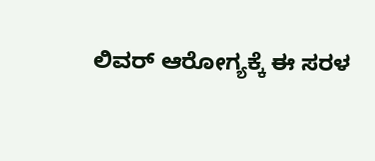ಲಿವರ್ ಆರೋಗ್ಯಕ್ಕೆ ಈ ಸರಳ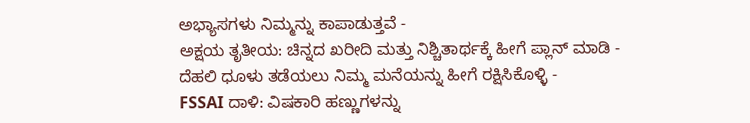ಅಭ್ಯಾಸಗಳು ನಿಮ್ಮನ್ನು ಕಾಪಾಡುತ್ತವೆ -
ಅಕ್ಷಯ ತೃತೀಯ: ಚಿನ್ನದ ಖರೀದಿ ಮತ್ತು ನಿಶ್ಚಿತಾರ್ಥಕ್ಕೆ ಹೀಗೆ ಪ್ಲಾನ್ ಮಾಡಿ -
ದೆಹಲಿ ಧೂಳು ತಡೆಯಲು ನಿಮ್ಮ ಮನೆಯನ್ನು ಹೀಗೆ ರಕ್ಷಿಸಿಕೊಳ್ಳಿ -
FSSAI ದಾಳಿ: ವಿಷಕಾರಿ ಹಣ್ಣುಗಳನ್ನು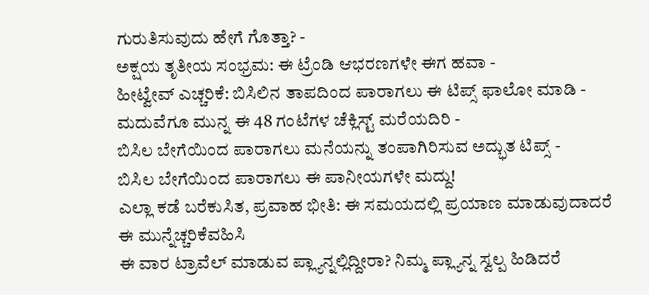ಗುರುತಿಸುವುದು ಹೇಗೆ ಗೊತ್ತಾ? -
ಅಕ್ಷಯ ತೃತೀಯ ಸಂಭ್ರಮ: ಈ ಟ್ರೆಂಡಿ ಆಭರಣಗಳೇ ಈಗ ಹವಾ -
ಹೀಟ್ವೇವ್ ಎಚ್ಚರಿಕೆ: ಬಿಸಿಲಿನ ತಾಪದಿಂದ ಪಾರಾಗಲು ಈ ಟಿಪ್ಸ್ ಫಾಲೋ ಮಾಡಿ -
ಮದುವೆಗೂ ಮುನ್ನ ಈ 48 ಗಂಟೆಗಳ ಚೆಕ್ಲಿಸ್ಟ್ ಮರೆಯದಿರಿ -
ಬಿಸಿಲ ಬೇಗೆಯಿಂದ ಪಾರಾಗಲು ಮನೆಯನ್ನು ತಂಪಾಗಿರಿಸುವ ಅದ್ಭುತ ಟಿಪ್ಸ್ -
ಬಿಸಿಲ ಬೇಗೆಯಿಂದ ಪಾರಾಗಲು ಈ ಪಾನೀಯಗಳೇ ಮದ್ದು!
ಎಲ್ಲಾ ಕಡೆ ಬರೆಕುಸಿತ, ಪ್ರವಾಹ ಭೀತಿ: ಈ ಸಮಯದಲ್ಲಿ ಪ್ರಯಾಣ ಮಾಡುವುದಾದರೆ ಈ ಮುನ್ನೆಚ್ಚರಿಕೆವಹಿಸಿ
ಈ ವಾರ ಟ್ರಾವೆಲ್ ಮಾಡುವ ಪ್ಲ್ಯಾನ್ನಲ್ಲಿದ್ದೀರಾ? ನಿಮ್ಮ ಪ್ಲ್ಯಾನ್ನ ಸ್ವಲ್ಪ ಹಿಡಿದರೆ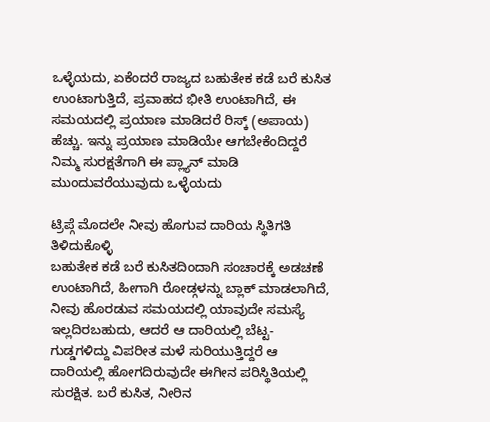ಒಳ್ಳೆಯದು, ಏಕೆಂದರೆ ರಾಜ್ಯದ ಬಹುತೇಕ ಕಡೆ ಬರೆ ಕುಸಿತ ಉಂಟಾಗುತ್ತಿದೆ, ಪ್ರವಾಹದ ಭೀತಿ ಉಂಟಾಗಿದೆ, ಈ ಸಮಯದಲ್ಲಿ ಪ್ರಯಾಣ ಮಾಡಿದರೆ ರಿಸ್ಕ್ (ಅಪಾಯ) ಹೆಚ್ಚು. ಇನ್ನು ಪ್ರಯಾಣ ಮಾಡಿಯೇ ಆಗಬೇಕೆಂದಿದ್ದರೆ ನಿಮ್ಮ ಸುರಕ್ಷತೆಗಾಗಿ ಈ ಪ್ಲ್ಯಾನ್ ಮಾಡಿ ಮುಂದುವರೆಯುವುದು ಒಳ್ಳೆಯದು

ಟ್ರಿಪ್ಗೆ ಮೊದಲೇ ನೀವು ಹೊಗುವ ದಾರಿಯ ಸ್ಥಿತಿಗತಿ ತಿಳಿದುಕೊಳ್ಳಿ
ಬಹುತೇಕ ಕಡೆ ಬರೆ ಕುಸಿತದಿಂದಾಗಿ ಸಂಚಾರಕ್ಕೆ ಅಡಚಣೆ ಉಂಟಾಗಿದೆ, ಹೀಗಾಗಿ ರೋಡ್ಗಳನ್ನು ಬ್ಲಾಕ್ ಮಾಡಲಾಗಿದೆ, ನೀವು ಹೊರಡುವ ಸಮಯದಲ್ಲಿ ಯಾವುದೇ ಸಮಸ್ಯೆ ಇಲ್ಲದಿರಬಹುದು, ಆದರೆ ಆ ದಾರಿಯಲ್ಲಿ ಬೆಟ್ಟ-ಗುಡ್ಡಗಳಿದ್ದು ವಿಪರೀತ ಮಳೆ ಸುರಿಯುತ್ತಿದ್ದರೆ ಆ ದಾರಿಯಲ್ಲಿ ಹೋಗದಿರುವುದೇ ಈಗೀನ ಪರಿಸ್ಥಿತಿಯಲ್ಲಿ ಸುರಕ್ಷಿತ. ಬರೆ ಕುಸಿತ, ನೀರಿನ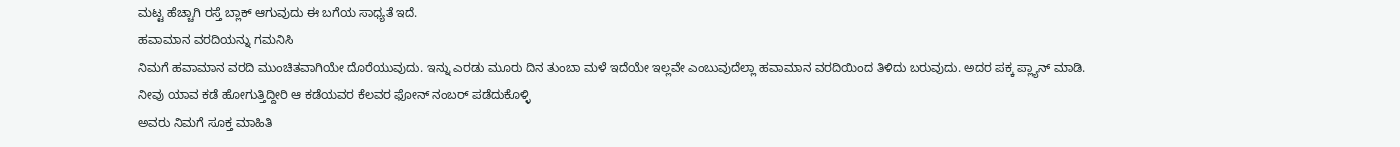ಮಟ್ಟ ಹೆಚ್ಚಾಗಿ ರಸ್ತೆ ಬ್ಲಾಕ್ ಆಗುವುದು ಈ ಬಗೆಯ ಸಾಧ್ಯತೆ ಇದೆ.
ಹವಾಮಾನ ವರದಿಯನ್ನು ಗಮನಿಸಿ
ನಿಮಗೆ ಹವಾಮಾನ ವರದಿ ಮುಂಚಿತವಾಗಿಯೇ ದೊರೆಯುವುದು. ಇನ್ನು ಎರಡು ಮೂರು ದಿನ ತುಂಬಾ ಮಳೆ ಇದೆಯೇ ಇಲ್ಲವೇ ಎಂಬುವುದೆಲ್ಲಾ ಹವಾಮಾನ ವರದಿಯಿಂದ ತಿಳಿದು ಬರುವುದು. ಅದರ ಪಕ್ಕ ಪ್ಲ್ಯಾನ್ ಮಾಡಿ.
ನೀವು ಯಾವ ಕಡೆ ಹೋಗುತ್ತಿದ್ದೀರಿ ಆ ಕಡೆಯವರ ಕೆಲವರ ಫೋನ್ ನಂಬರ್ ಪಡೆದುಕೊಳ್ಳಿ
ಅವರು ನಿಮಗೆ ಸೂಕ್ತ ಮಾಹಿತಿ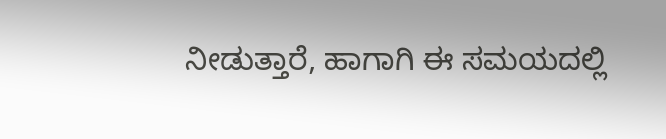ನೀಡುತ್ತಾರೆ, ಹಾಗಾಗಿ ಈ ಸಮಯದಲ್ಲಿ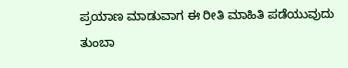ಪ್ರಯಾಣ ಮಾಡುವಾಗ ಈ ರೀತಿ ಮಾಹಿತಿ ಪಡೆಯುವುದು ತುಂಬಾ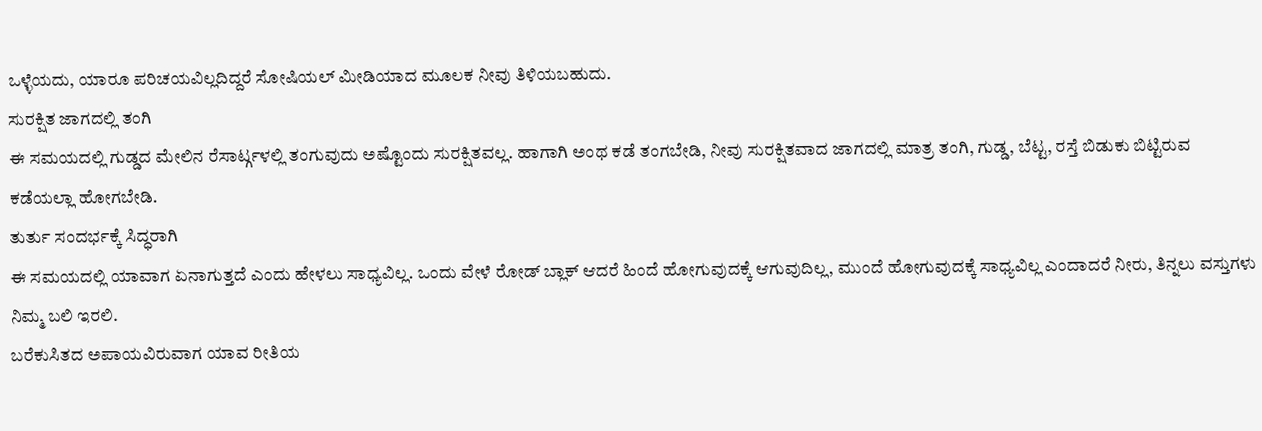ಒಳ್ಳೆಯದು, ಯಾರೂ ಪರಿಚಯವಿಲ್ಲದಿದ್ದರೆ ಸೋಷಿಯಲ್ ಮೀಡಿಯಾದ ಮೂಲಕ ನೀವು ತಿಳಿಯಬಹುದು.
ಸುರಕ್ಷಿತ ಜಾಗದಲ್ಲಿ ತಂಗಿ
ಈ ಸಮಯದಲ್ಲಿ ಗುಡ್ಡದ ಮೇಲಿನ ರೆಸಾರ್ಟ್ಗಳಲ್ಲಿ ತಂಗುವುದು ಅಷ್ಟೊಂದು ಸುರಕ್ಷಿತವಲ್ಲ. ಹಾಗಾಗಿ ಅಂಥ ಕಡೆ ತಂಗಬೇಡಿ, ನೀವು ಸುರಕ್ಷಿತವಾದ ಜಾಗದಲ್ಲಿ ಮಾತ್ರ ತಂಗಿ, ಗುಡ್ಡ, ಬೆಟ್ಟ, ರಸ್ತೆ ಬಿಡುಕು ಬಿಟ್ಟಿರುವ ಕಡೆಯಲ್ಲಾ ಹೋಗಬೇಡಿ.
ತುರ್ತು ಸಂದರ್ಭಕ್ಕೆ ಸಿದ್ಧರಾಗಿ
ಈ ಸಮಯದಲ್ಲಿ ಯಾವಾಗ ಏನಾಗುತ್ತದೆ ಎಂದು ಹೇಳಲು ಸಾಧ್ಯವಿಲ್ಲ. ಒಂದು ವೇಳೆ ರೋಡ್ ಬ್ಲಾಕ್ ಆದರೆ ಹಿಂದೆ ಹೋಗುವುದಕ್ಕೆ ಆಗುವುದಿಲ್ಲ, ಮುಂದೆ ಹೋಗುವುದಕ್ಕೆ ಸಾಧ್ಯವಿಲ್ಲ ಎಂದಾದರೆ ನೀರು, ತಿನ್ನಲು ವಸ್ತುಗಳು ನಿಮ್ಮ ಬಲಿ ಇರಲಿ.
ಬರೆಕುಸಿತದ ಅಪಾಯವಿರುವಾಗ ಯಾವ ರೀತಿಯ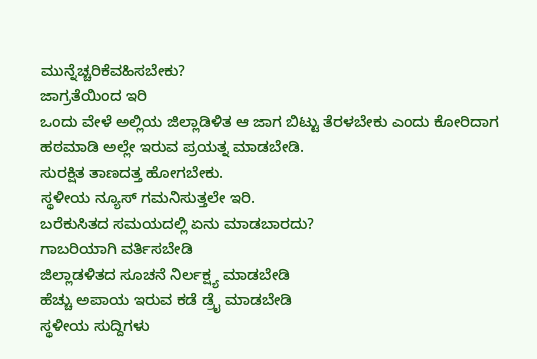ಮುನ್ನೆಚ್ಚರಿಕೆವಹಿಸಬೇಕು?
ಜಾಗ್ರತೆಯಿಂದ ಇರಿ
ಒಂದು ವೇಳೆ ಅಲ್ಲಿಯ ಜಿಲ್ಲಾಡಿಳಿತ ಆ ಜಾಗ ಬಿಟ್ಟು ತೆರಳಬೇಕು ಎಂದು ಕೋರಿದಾಗ ಹಠಮಾಡಿ ಅಲ್ಲೇ ಇರುವ ಪ್ರಯತ್ನ ಮಾಡಬೇಡಿ.
ಸುರಕ್ಷಿತ ತಾಣದತ್ತ ಹೋಗಬೇಕು.
ಸ್ಥಳೀಯ ನ್ಯೂಸ್ ಗಮನಿಸುತ್ತಲೇ ಇರಿ.
ಬರೆಕುಸಿತದ ಸಮಯದಲ್ಲಿ ಏನು ಮಾಡಬಾರದು?
ಗಾಬರಿಯಾಗಿ ವರ್ತಿಸಬೇಡಿ
ಜಿಲ್ಲಾಡಳಿತದ ಸೂಚನೆ ನಿರ್ಲಕ್ಷ್ಯ ಮಾಡಬೇಡಿ
ಹೆಚ್ಚು ಅಪಾಯ ಇರುವ ಕಡೆ ಡ್ರೈ ಮಾಡಬೇಡಿ
ಸ್ಥಳೀಯ ಸುದ್ದಿಗಳು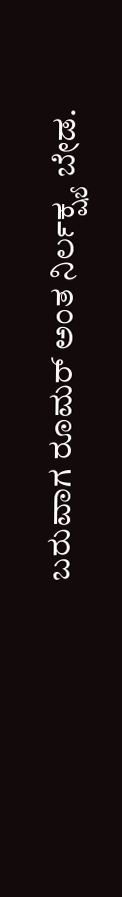ಬರುವಾಗ ರೂಮರ್ ಅಂತ ನಿರ್ಲಕ್ಷ್ಯ ಬೇಡ.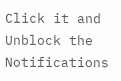Click it and Unblock the Notifications